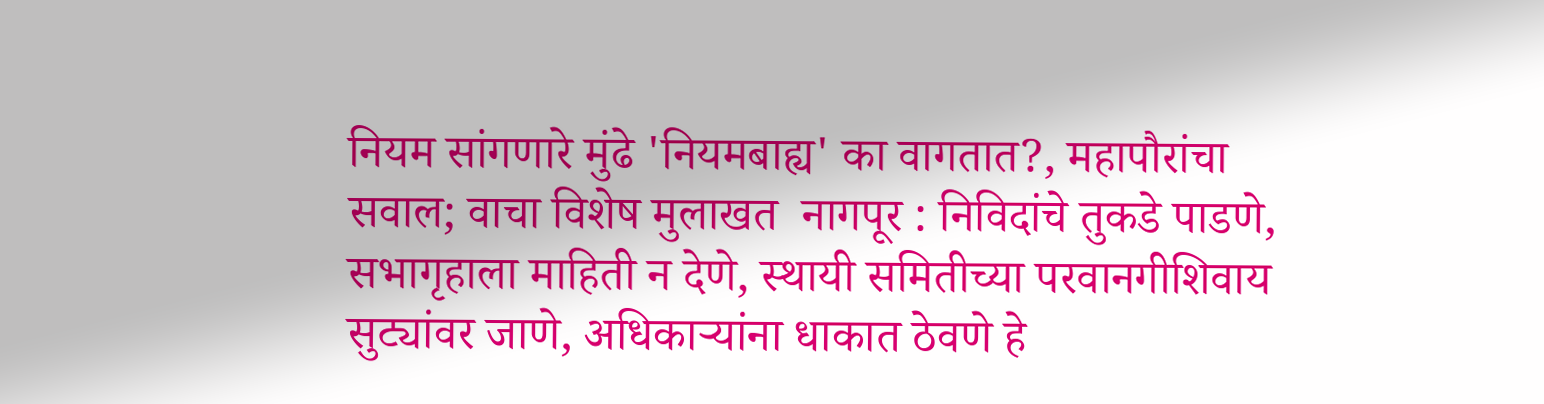नियम सांगणारे मुंढे 'नियमबाह्य' का वागतात?, महापौरांचा सवाल; वाचा विशेष मुलाखत  नागपूर : निविदांचे तुकडे पाडणे, सभागृहाला माहिती न देणे, स्थायी समितीच्या परवानगीशिवाय सुट्यांवर जाणे, अधिकाऱ्यांना धाकात ठेवणे हे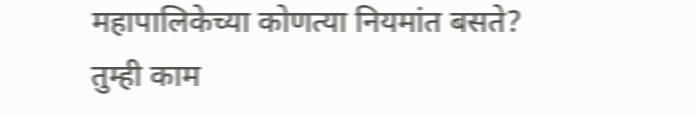महापालिकेच्या कोणत्या नियमांत बसते? तुम्ही काम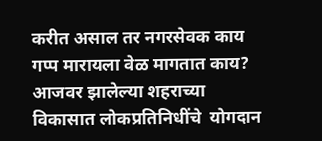करीत असाल तर नगरसेवक काय गप्प मारायला वेळ मागतात काय? आजवर झालेल्या शहराच्या विकासात लोकप्रतिनिधींचे  योगदान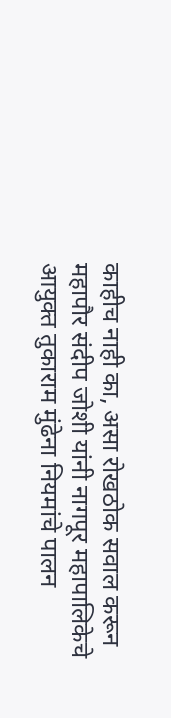काहीच नाही का, असा रोखठोक सवाल करून महापौर संदीप जोशी यांनी नागपूर महापालिकेचे आयुक्त तुकाराम मुंढेना नियमांचे पालन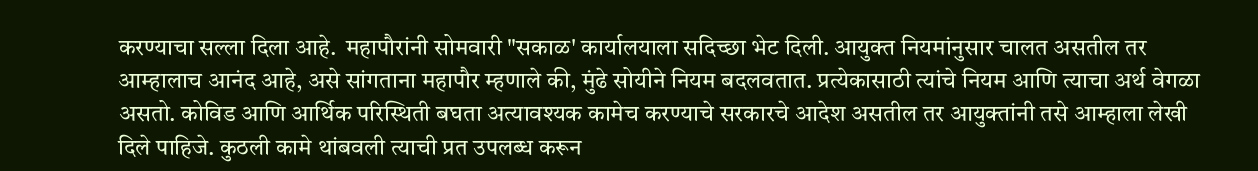करण्याचा सल्ला दिला आहे.  महापौरांनी सोमवारी "सकाळ' कार्यालयाला सदिच्छा भेट दिली. आयुक्त नियमांनुसार चालत असतील तर आम्हालाच आनंद आहे, असे सांगताना महापौर म्हणाले की, मुंढे सोयीने नियम बदलवतात. प्रत्येकासाठी त्यांचे नियम आणि त्याचा अर्थ वेगळा असतो. कोविड आणि आर्थिक परिस्थिती बघता अत्यावश्‍यक कामेच करण्याचे सरकारचे आदेश असतील तर आयुक्तांनी तसे आम्हाला लेखी दिले पाहिजे. कुठली कामे थांबवली त्याची प्रत उपलब्ध करून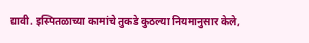द्यावी. इस्पितळाच्या कामांचे तुकडे कुठल्या नियमानुसार केले,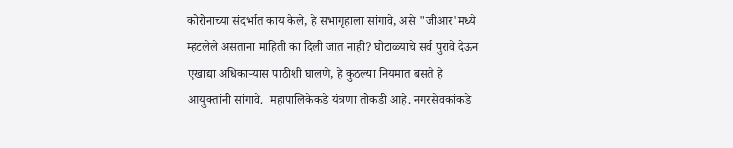कोरोनाच्या संदर्भात काय केले, हे सभागृहाला सांगावे, असे "जीआर'मध्ये म्हटलेले असताना माहिती का दिली जात नाही? घोटाळ्याचे सर्व पुरावे देऊन एखाद्या अधिकाऱ्यास पाठीशी घालणे, हे कुठल्या नियमात बसते हे आयुक्तांनी सांगावे.  महापालिकेकडे यंत्रणा तोकडी आहे. नगरसेवकांकडे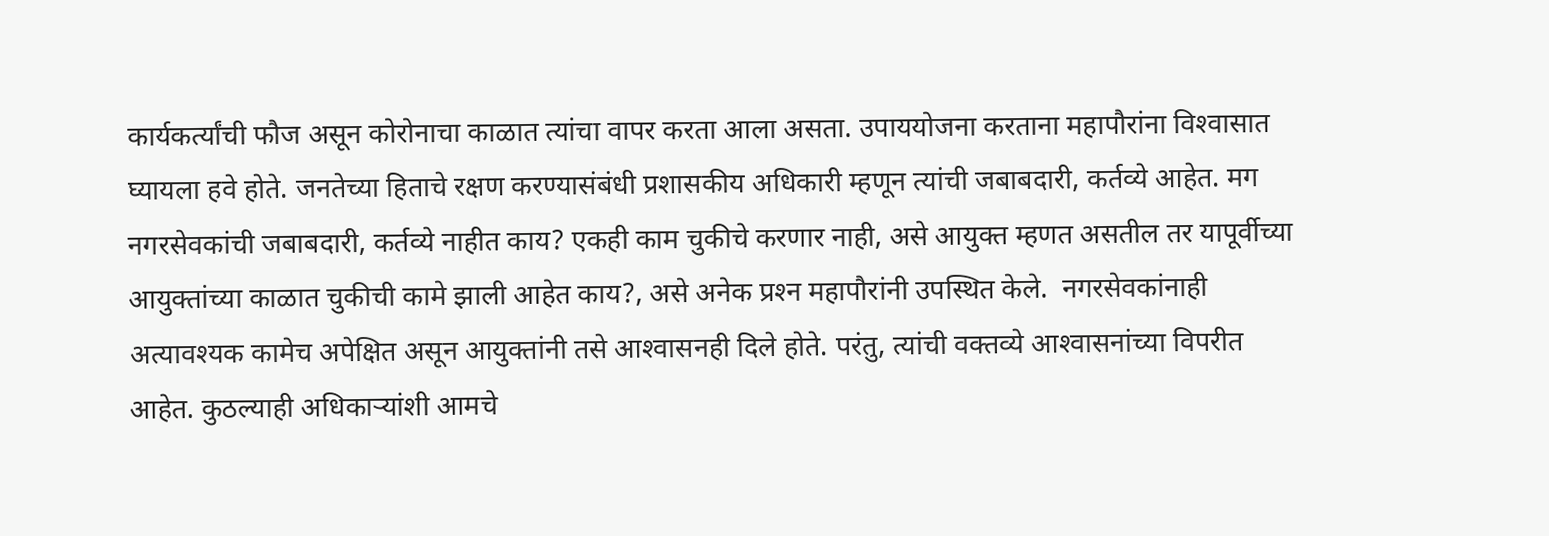कार्यकर्त्यांची फौज असून कोरोनाचा काळात त्यांचा वापर करता आला असता. उपाययोजना करताना महापौरांना विश्‍वासात घ्यायला हवे होते. जनतेच्या हिताचे रक्षण करण्यासंबंधी प्रशासकीय अधिकारी म्हणून त्यांची जबाबदारी, कर्तव्ये आहेत. मग नगरसेवकांची जबाबदारी, कर्तव्ये नाहीत काय? एकही काम चुकीचे करणार नाही, असे आयुक्त म्हणत असतील तर यापूर्वीच्या आयुक्तांच्या काळात चुकीची कामे झाली आहेत काय?, असे अनेक प्रश्‍न महापौरांनी उपस्थित केले.  नगरसेवकांनाही अत्यावश्‍यक कामेच अपेक्षित असून आयुक्तांनी तसे आश्‍वासनही दिले होते. परंतु, त्यांची वक्तव्ये आश्‍वासनांच्या विपरीत आहेत. कुठल्याही अधिकाऱ्यांशी आमचे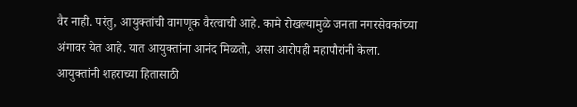वैर नाही. परंतु, आयुक्तांची वागणूक वैरत्वाची आहे. कामे रोखल्यामुळे जनता नगरसेवकांच्या अंगावर येत आहे. यात आयुक्तांना आनंद मिळतो, असा आरोपही महापौरांनी केला. आयुक्तांनी शहराच्या हितासाठी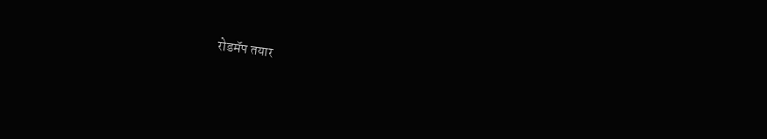रोडमॅप तयार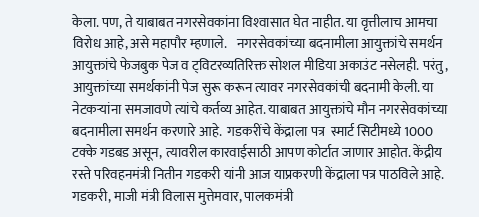केला. पण, ते याबाबत नगरसेवकांना विश्‍वासात घेत नाहीत. या वृत्तीलाच आमचा विरोध आहे, असे महापौर म्हणाले.    नगरसेवकांच्या बदनामीला आयुक्तांचे समर्थन  आयुक्तांचे फेजबुक पेज व ट्‌विटरव्यतिरिक्त सोशल मीडिया अकाउंट नसेलही. परंतु, आयुक्तांच्या समर्थकांनी पेज सुरू करून त्यावर नगरसेवकांची बदनामी केली. या नेटकऱ्यांना समजावणे त्यांचे कर्तव्य आहेत. याबाबत आयुक्तांचे मौन नगरसेवकांच्या बदनामीला समर्थन करणारे आहे.  गडकरींचे केंद्राला पत्र  स्मार्ट सिटीमध्ये 1000 टक्के गडबड असून, त्यावरील कारवाईसाठी आपण कोर्टात जाणार आहोत. केंद्रीय रस्ते परिवहनमंत्री नितीन गडकरी यांनी आज याप्रकरणी केंद्राला पत्र पाठविले आहे. गडकरी, माजी मंत्री विलास मुत्तेमवार, पालकमंत्री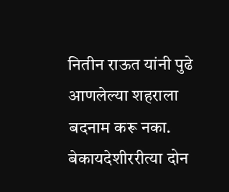नितीन राऊत यांनी पुढे आणलेल्या शहराला बदनाम करू नका.  बेकायदेशीररीत्या दोन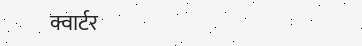क्वार्टर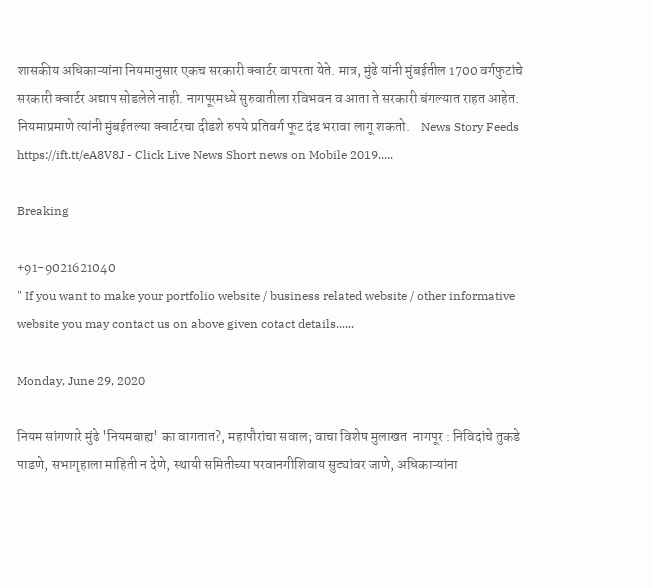शासकीय अधिकाऱ्यांना नियमानुसार एकच सरकारी क्वार्टर वापरता येते. मात्र, मुंढे यांनी मुंबईतील 1700 वर्गफुटांचे सरकारी क्वार्टर अद्याप सोडलेले नाही. नागपूरमध्ये सुरुवातीला रविभवन व आता ते सरकारी बंगल्यात राहत आहेत. नियमाप्रमाणे त्यांनी मुंबईतल्या क्वार्टरचा दीडशे रुपये प्रतिवर्ग फूट दंड भरावा लागू शकतो.    News Story Feeds https://ift.tt/eA8V8J - Click Live News Short news on Mobile 2019.....

Breaking

+91-9021621040
" If you want to make your portfolio website / business related website / other informative website you may contact us on above given cotact details......

Monday, June 29, 2020

नियम सांगणारे मुंढे 'नियमबाह्य' का वागतात?, महापौरांचा सवाल; वाचा विशेष मुलाखत  नागपूर : निविदांचे तुकडे पाडणे, सभागृहाला माहिती न देणे, स्थायी समितीच्या परवानगीशिवाय सुट्यांवर जाणे, अधिकाऱ्यांना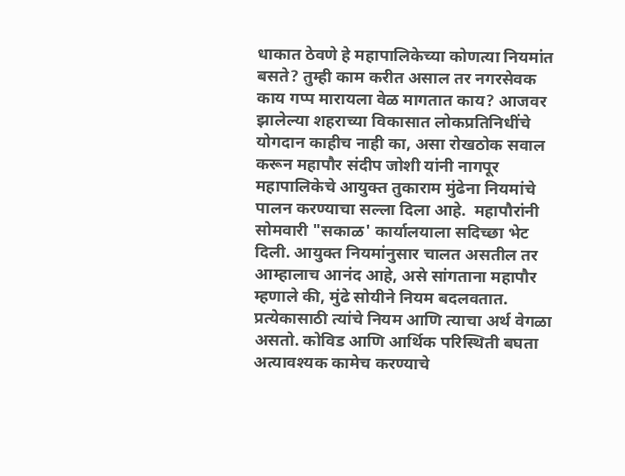धाकात ठेवणे हे महापालिकेच्या कोणत्या नियमांत बसते? तुम्ही काम करीत असाल तर नगरसेवक काय गप्प मारायला वेळ मागतात काय? आजवर झालेल्या शहराच्या विकासात लोकप्रतिनिधींचे  योगदान काहीच नाही का, असा रोखठोक सवाल करून महापौर संदीप जोशी यांनी नागपूर महापालिकेचे आयुक्त तुकाराम मुंढेना नियमांचे पालन करण्याचा सल्ला दिला आहे.  महापौरांनी सोमवारी "सकाळ' कार्यालयाला सदिच्छा भेट दिली. आयुक्त नियमांनुसार चालत असतील तर आम्हालाच आनंद आहे, असे सांगताना महापौर म्हणाले की, मुंढे सोयीने नियम बदलवतात. प्रत्येकासाठी त्यांचे नियम आणि त्याचा अर्थ वेगळा असतो. कोविड आणि आर्थिक परिस्थिती बघता अत्यावश्‍यक कामेच करण्याचे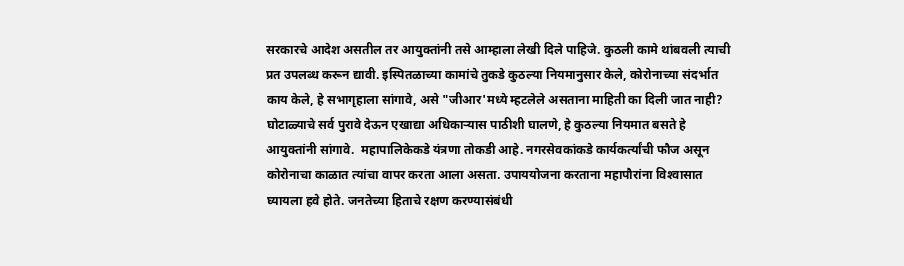सरकारचे आदेश असतील तर आयुक्तांनी तसे आम्हाला लेखी दिले पाहिजे. कुठली कामे थांबवली त्याची प्रत उपलब्ध करून द्यावी. इस्पितळाच्या कामांचे तुकडे कुठल्या नियमानुसार केले, कोरोनाच्या संदर्भात काय केले, हे सभागृहाला सांगावे, असे "जीआर'मध्ये म्हटलेले असताना माहिती का दिली जात नाही? घोटाळ्याचे सर्व पुरावे देऊन एखाद्या अधिकाऱ्यास पाठीशी घालणे, हे कुठल्या नियमात बसते हे आयुक्तांनी सांगावे.  महापालिकेकडे यंत्रणा तोकडी आहे. नगरसेवकांकडे कार्यकर्त्यांची फौज असून कोरोनाचा काळात त्यांचा वापर करता आला असता. उपाययोजना करताना महापौरांना विश्‍वासात घ्यायला हवे होते. जनतेच्या हिताचे रक्षण करण्यासंबंधी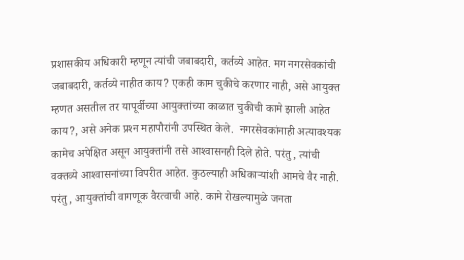प्रशासकीय अधिकारी म्हणून त्यांची जबाबदारी, कर्तव्ये आहेत. मग नगरसेवकांची जबाबदारी, कर्तव्ये नाहीत काय? एकही काम चुकीचे करणार नाही, असे आयुक्त म्हणत असतील तर यापूर्वीच्या आयुक्तांच्या काळात चुकीची कामे झाली आहेत काय?, असे अनेक प्रश्‍न महापौरांनी उपस्थित केले.  नगरसेवकांनाही अत्यावश्‍यक कामेच अपेक्षित असून आयुक्तांनी तसे आश्‍वासनही दिले होते. परंतु, त्यांची वक्तव्ये आश्‍वासनांच्या विपरीत आहेत. कुठल्याही अधिकाऱ्यांशी आमचे वैर नाही. परंतु, आयुक्तांची वागणूक वैरत्वाची आहे. कामे रोखल्यामुळे जनता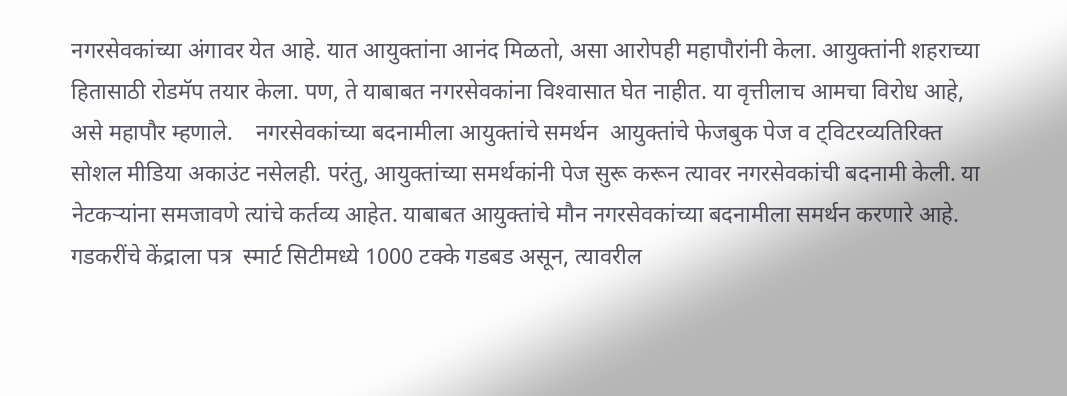नगरसेवकांच्या अंगावर येत आहे. यात आयुक्तांना आनंद मिळतो, असा आरोपही महापौरांनी केला. आयुक्तांनी शहराच्या हितासाठी रोडमॅप तयार केला. पण, ते याबाबत नगरसेवकांना विश्‍वासात घेत नाहीत. या वृत्तीलाच आमचा विरोध आहे, असे महापौर म्हणाले.    नगरसेवकांच्या बदनामीला आयुक्तांचे समर्थन  आयुक्तांचे फेजबुक पेज व ट्‌विटरव्यतिरिक्त सोशल मीडिया अकाउंट नसेलही. परंतु, आयुक्तांच्या समर्थकांनी पेज सुरू करून त्यावर नगरसेवकांची बदनामी केली. या नेटकऱ्यांना समजावणे त्यांचे कर्तव्य आहेत. याबाबत आयुक्तांचे मौन नगरसेवकांच्या बदनामीला समर्थन करणारे आहे.  गडकरींचे केंद्राला पत्र  स्मार्ट सिटीमध्ये 1000 टक्के गडबड असून, त्यावरील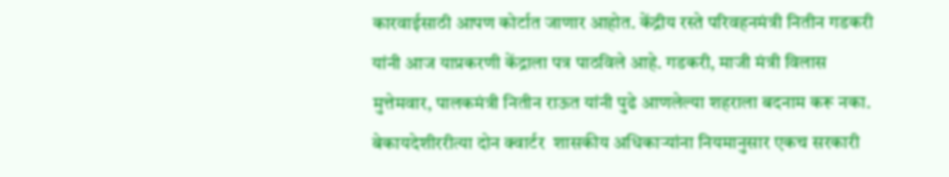कारवाईसाठी आपण कोर्टात जाणार आहोत. केंद्रीय रस्ते परिवहनमंत्री नितीन गडकरी यांनी आज याप्रकरणी केंद्राला पत्र पाठविले आहे. गडकरी, माजी मंत्री विलास मुत्तेमवार, पालकमंत्री नितीन राऊत यांनी पुढे आणलेल्या शहराला बदनाम करू नका.  बेकायदेशीररीत्या दोन क्वार्टर  शासकीय अधिकाऱ्यांना नियमानुसार एकच सरकारी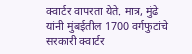क्वार्टर वापरता येते. मात्र, मुंढे यांनी मुंबईतील 1700 वर्गफुटांचे सरकारी क्वार्टर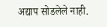अद्याप सोडलेले नाही.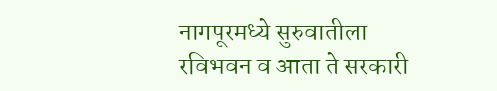नागपूरमध्ये सुरुवातीला रविभवन व आता ते सरकारी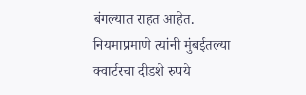बंगल्यात राहत आहेत. नियमाप्रमाणे त्यांनी मुंबईतल्या क्वार्टरचा दीडशे रुपये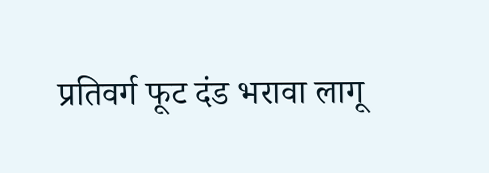प्रतिवर्ग फूट दंड भरावा लागू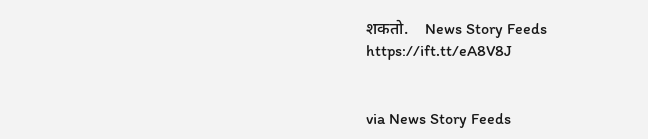शकतो.    News Story Feeds https://ift.tt/eA8V8J


via News Story Feeds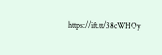https://ift.tt/38cWHOy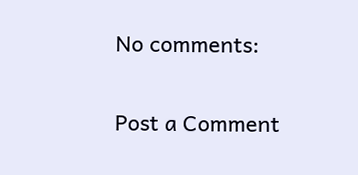No comments:

Post a Comment